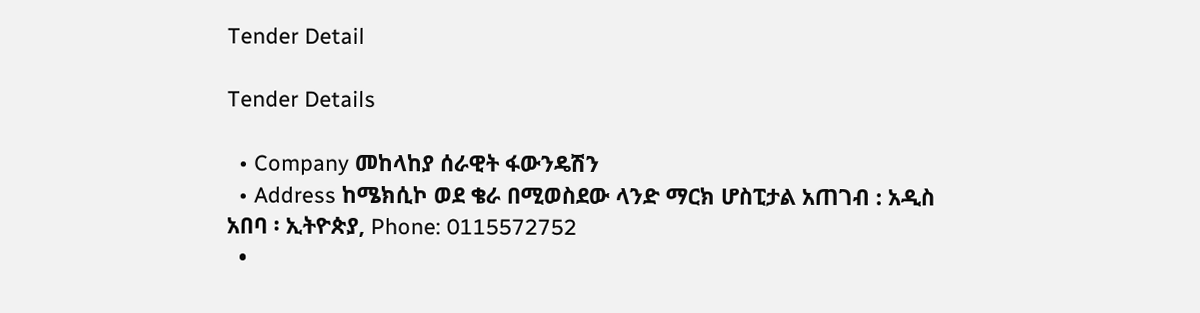Tender Detail

Tender Details

  • Company መከላከያ ሰራዊት ፋውንዴሽን
  • Address ከሜክሲኮ ወደ ቄራ በሚወስደው ላንድ ማርክ ሆስፒታል አጠገብ : አዲስ አበባ ፡ ኢትዮጵያ, Phone: 0115572752
  •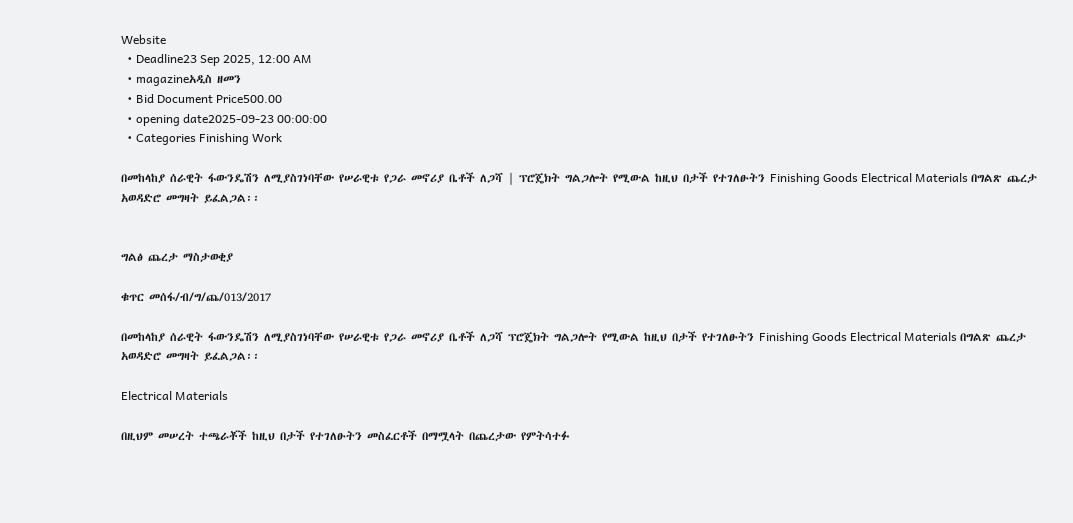Website
  • Deadline23 Sep 2025, 12:00 AM
  • magazineአዲስ ዘመን
  • Bid Document Price500.00
  • opening date2025-09-23 00:00:00
  • Categories Finishing Work

በመከላከያ ሰራዊት ፋውንዴሽን ለሚያስገነባቸው የሠራዊቱ የጋራ መኖሪያ ቤቶች ለጋሻ | ፕሮጄክት ግልጋሎት የሚውል ከዚህ በታች የተገለፁትን Finishing Goods Electrical Materials በግልጽ ጨረታ አወዳድሮ መግዛት ይፈልጋል፡፡


ግልፅ ጨረታ ማስታወቂያ

ቁጥር መሰፋ/ብ/ግ/ጨ/013/2017

በመከላከያ ሰራዊት ፋውንዴሽን ለሚያስገነባቸው የሠራዊቱ የጋራ መኖሪያ ቤቶች ለጋሻ ፕሮጄክት ግልጋሎት የሚውል ከዚህ በታች የተገለፁትን Finishing Goods Electrical Materials በግልጽ ጨረታ አወዳድሮ መግዛት ይፈልጋል፡፡

Electrical Materials

በዚህም መሠረት ተጫራቾች ከዚህ በታች የተገለፁትን መስፈርቶች በማሟላት በጨረታው የምትሳተፉ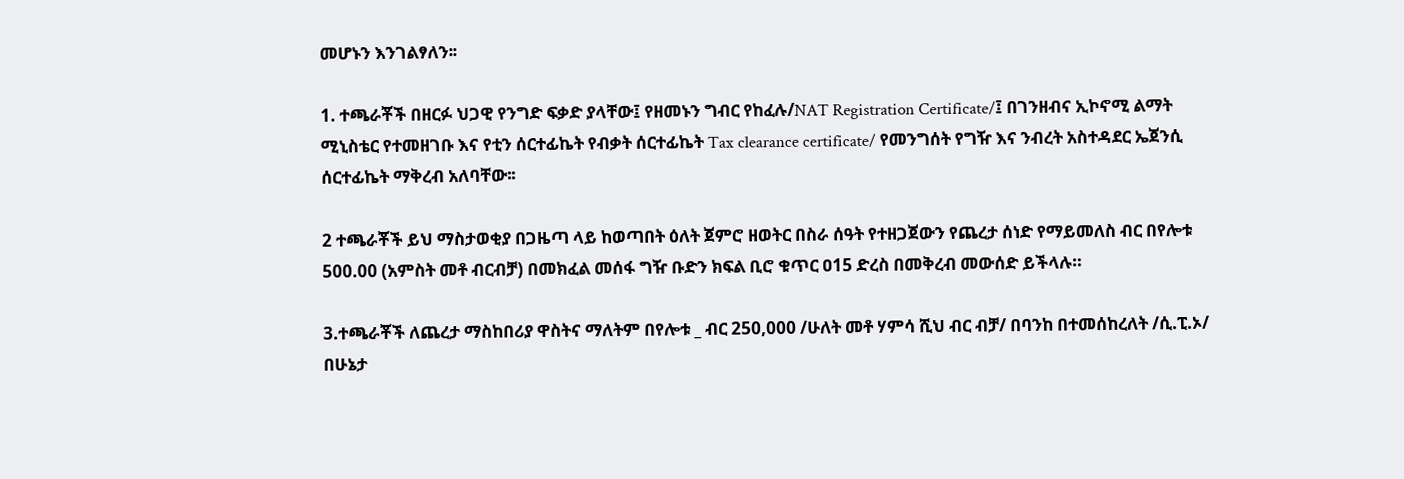መሆኑን እንገልፃለን፡፡

1. ተጫራቾች በዘርፉ ህጋዊ የንግድ ፍቃድ ያላቸው፤ የዘመኑን ግብር የከፈሉ/NAT Registration Certificate/፤ በገንዘብና ኢኮኖሚ ልማት ሚኒስቴር የተመዘገቡ እና የቲን ሰርተፊኬት የብቃት ሰርተፊኬት Tax clearance certificate/ የመንግሰት የግዥ እና ንብረት አስተዳደር ኤጀንሲ ሰርተፊኬት ማቅረብ አለባቸው፡፡

2 ተጫራቾች ይህ ማስታወቂያ በጋዜጣ ላይ ከወጣበት ዕለት ጀምሮ ዘወትር በስራ ሰዓት የተዘጋጀውን የጨረታ ሰነድ የማይመለስ ብር በየሎቱ 500.00 (አምስት መቶ ብርብቻ) በመክፈል መሰፋ ግዥ ቡድን ክፍል ቢሮ ቁጥር ዐ15 ድረስ በመቅረብ መውሰድ ይችላሉ።

3.ተጫራቾች ለጨረታ ማስከበሪያ ዋስትና ማለትም በየሎቱ _ ብር 250,000 /ሁለት መቶ ሃምሳ ሺህ ብር ብቻ/ በባንከ በተመሰከረለት /ሲ.ፒ.ኦ/ በሁኔታ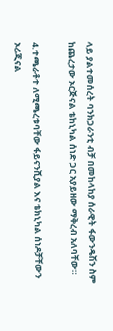ላይ ያልተመሰረት ባንክጋራንቲ ብቻ በመከላከያ ሰራዊት ፋውንዴሽን ስም ከጨረታው ኦርጅናል ቴከኒካል ሰነድ ጋር አያይዘው ማቅረብ አለባቸው።

4.ተጫራቶተ ለሚጫረቱባቸው ፋይናንሺያል እና ቴክኒካል ሰነዶቻቸውን ኦሪጂናል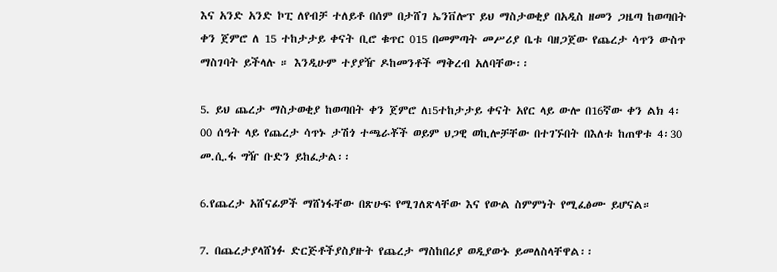እና አንድ አንድ ኮፒ ለየብቻ ተለይቶ በሰም በታሸገ ኤንቨሎፕ ይህ ማስታወቂያ በአዲስ ዘመን ጋዜጣ ከወጣበት ቀን ጀምሮ ለ 15 ተከታታይ ቀናት ቢሮ ቁጥር 015 በመምጣት መሥሪያ ቤቱ ባዘጋጀው የጨረታ ሳጥን ውስጥ ማስገባት ይችላሉ ። እንዲሁም ተያያዥ ዶከመንቶች ማቅረብ አለባቸው፡፡

5. ይህ ጨረታ ማስታወቂያ ከወጣበት ቀን ጀምሮ ለı5ተከታታይ ቀናት አየር ላይ ውሎ በ16ኛው ቀን ልክ 4፡00 ሰዓት ላይ የጨረታ ሳጥኑ ታሽጎ ተጫራቾች ወይም ህጋዊ ወኪሎቻቸው በተገኙበት በእለቱ ከጠዋቱ 4፡30 መ.ሲ.ፋ ግዥ ቡድን ይከፈታል፡፡

6.የጨረታ አሸናፊዎች ማሸነፋቸው በጽሁፍ የሚገለጽላቸው እና የውል ስምምነት የሚፈፅሙ ይሆናል።

7. በጨረታያላሸነፉ ድርጅቶችያስያዙት የጨረታ ማስከበሪያ ወዲያውኑ ይመለስላቸዋል፡፡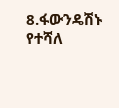8.ፋውንዴሽኑ የተሻለ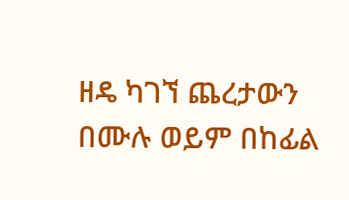ዘዴ ካገኘ ጨረታውን በሙሉ ወይም በከፊል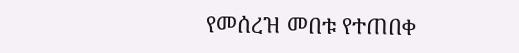የመሰረዝ መበቱ የተጠበቀ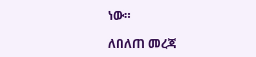ነው።

ለበለጠ መረጃ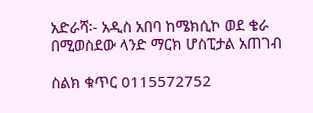አድራሻ፡- አዲስ አበባ ከሜክሲኮ ወደ ቄራ በሚወስደው ላንድ ማርክ ሆስፒታል አጠገብ

ስልክ ቁጥር 0115572752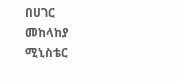በሀገር መከላከያ ሚኒስቴር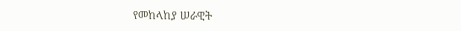የመከላከያ ሠራዊት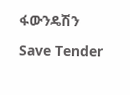ፋውንዴሽን

Save Tender